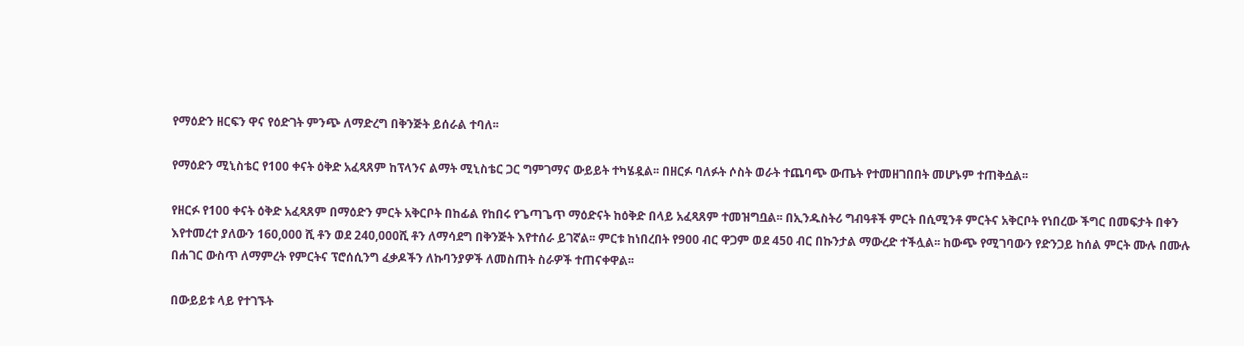የማዕድን ዘርፍን ዋና የዕድገት ምንጭ ለማድረግ በቅንጅት ይሰራል ተባለ፡፡

የማዕድን ሚኒስቴር የ100 ቀናት ዕቅድ አፈጻጸም ከፕላንና ልማት ሚኒስቴር ጋር ግምገማና ውይይት ተካሄዷል፡፡ በዘርፉ ባለፉት ሶስት ወራት ተጨባጭ ውጤት የተመዘገበበት መሆኑም ተጠቅሷል፡፡

የዘርፉ የ100 ቀናት ዕቅድ አፈጻጸም በማዕድን ምርት አቅርቦት በከፊል የከበሩ የጌጣጌጥ ማዕድናት ከዕቅድ በላይ አፈጻጸም ተመዝግቧል፡፡ በኢንዱስትሪ ግብዓቶች ምርት በሲሚንቶ ምርትና አቅርቦት የነበረው ችግር በመፍታት በቀን እየተመረተ ያለውን 160,000 ሺ ቶን ወደ 240,000ሺ ቶን ለማሳደግ በቅንጅት እየተሰራ ይገኛል፡፡ ምርቱ ከነበረበት የ900 ብር ዋጋም ወደ 450 ብር በኩንታል ማውረድ ተችሏል፡፡ ከውጭ የሚገባውን የድንጋይ ከሰል ምርት ሙሉ በሙሉ በሐገር ውስጥ ለማምረት የምርትና ፕሮሰሲንግ ፈቃዶችን ለኩባንያዎች ለመስጠት ስራዎች ተጠናቀዋል፡፡

በውይይቱ ላይ የተገኙት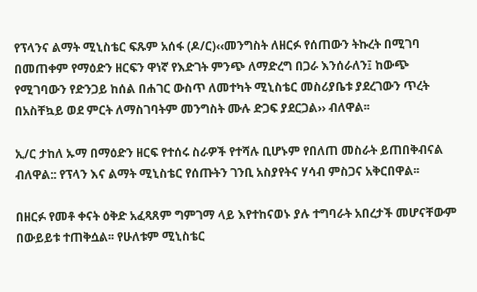የፕላንና ልማት ሚኒስቴር ፍጹም አሰፋ (ዶ/ር)‹‹መንግስት ለዘርፉ የሰጠውን ትኩረት በሚገባ በመጠቀም የማዕድን ዘርፍን ዋነኛ የእድገት ምንጭ ለማድረግ በጋራ እንሰራለን፤ ከውጭ የሚገባውን የድንጋይ ከሰል በሐገር ውስጥ ለመተካት ሚኒስቴር መስሪያቤቱ ያደረገውን ጥረት በአስቸኳይ ወደ ምርት ለማስገባትም መንግስት ሙሉ ድጋፍ ያደርጋል›› ብለዋል፡፡

ኢ/ር ታከለ ኡማ በማዕድን ዘርፍ የተሰሩ ስራዎች የተሻሉ ቢሆኑም የበለጠ መስራት ይጠበቅብናል ብለዋል:: የፕላን እና ልማት ሚኒስቴር የሰጡትን ገንቢ አስያየትና ሃሳብ ምስጋና አቅርበዋል፡፡

በዘርፉ የመቶ ቀናት ዕቅድ አፈጻጸም ግምገማ ላይ እየተከናወኑ ያሉ ተግባራት አበረታች መሆናቸውም በውይይቱ ተጠቅሷል፡፡ የሁለቱም ሚኒስቴር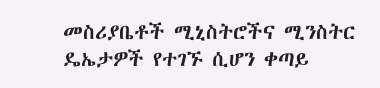መስሪያቤቶች ሚኒስትሮችና ሚንስትር ዴኤታዎች የተገኙ ሲሆን ቀጣይ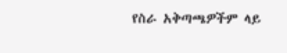የስራ አቅጣጫዎችም ላይ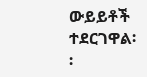ውይይቶች ተደርገዋል፡፡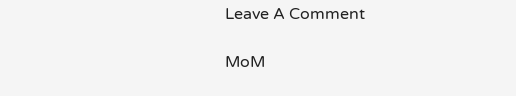Leave A Comment

MoM